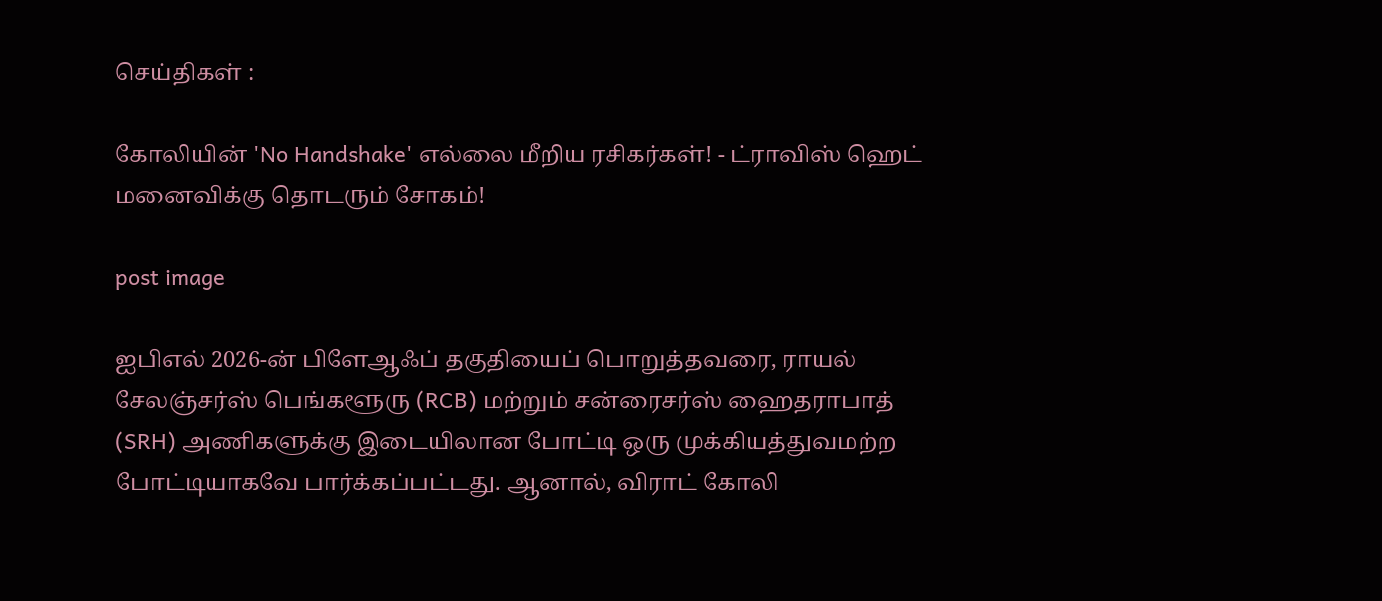செய்திகள் :

கோலியின் 'No Handshake' எல்லை மீறிய ரசிகர்கள்! - ட்ராவிஸ் ஹெட் மனைவிக்கு தொடரும் சோகம்!

post image

ஐபிஎல் 2026-ன் பிளேஆஃப் தகுதியைப் பொறுத்தவரை, ராயல் சேலஞ்சர்ஸ் பெங்களூரு (RCB) மற்றும் சன்ரைசர்ஸ் ஹைதராபாத் (SRH) அணிகளுக்கு இடையிலான போட்டி ஒரு முக்கியத்துவமற்ற போட்டியாகவே பார்க்கப்பட்டது. ஆனால், விராட் கோலி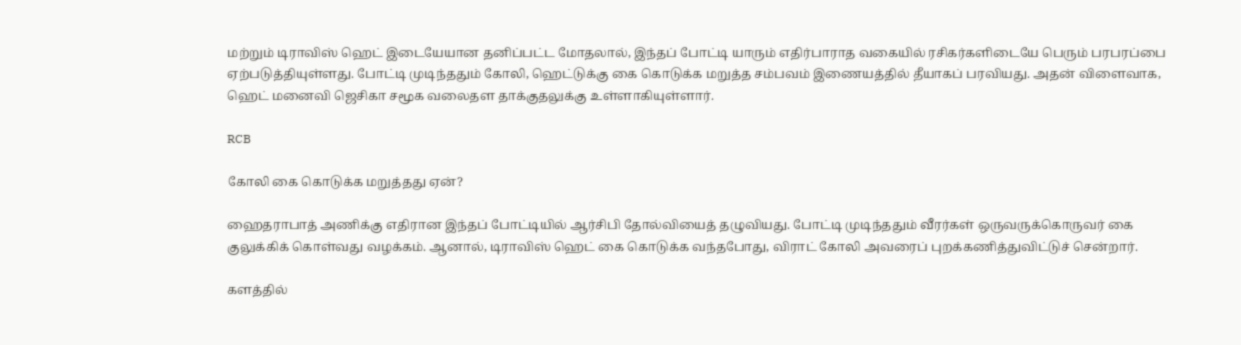மற்றும் டிராவிஸ் ஹெட் இடையேயான தனிப்பட்ட மோதலால், இந்தப் போட்டி யாரும் எதிர்பாராத வகையில் ரசிகர்களிடையே பெரும் பரபரப்பை ஏற்படுத்தியுள்ளது. போட்டி முடிந்ததும் கோலி, ஹெட்டுக்கு கை கொடுக்க மறுத்த சம்பவம் இணையத்தில் தீயாகப் பரவியது. அதன் விளைவாக, ஹெட் மனைவி ஜெசிகா சமூக வலைதள தாக்குதலுக்கு உள்ளாகியுள்ளார்.

RCB

கோலி கை கொடுக்க மறுத்தது ஏன்?

ஹைதராபாத் அணிக்கு எதிரான இந்தப் போட்டியில் ஆர்சிபி தோல்வியைத் தழுவியது. போட்டி முடிந்ததும் வீரர்கள் ஒருவருக்கொருவர் கை குலுக்கிக் கொள்வது வழக்கம். ஆனால், டிராவிஸ் ஹெட் கை கொடுக்க வந்தபோது, விராட் கோலி அவரைப் புறக்கணித்துவிட்டுச் சென்றார்.

களத்தில்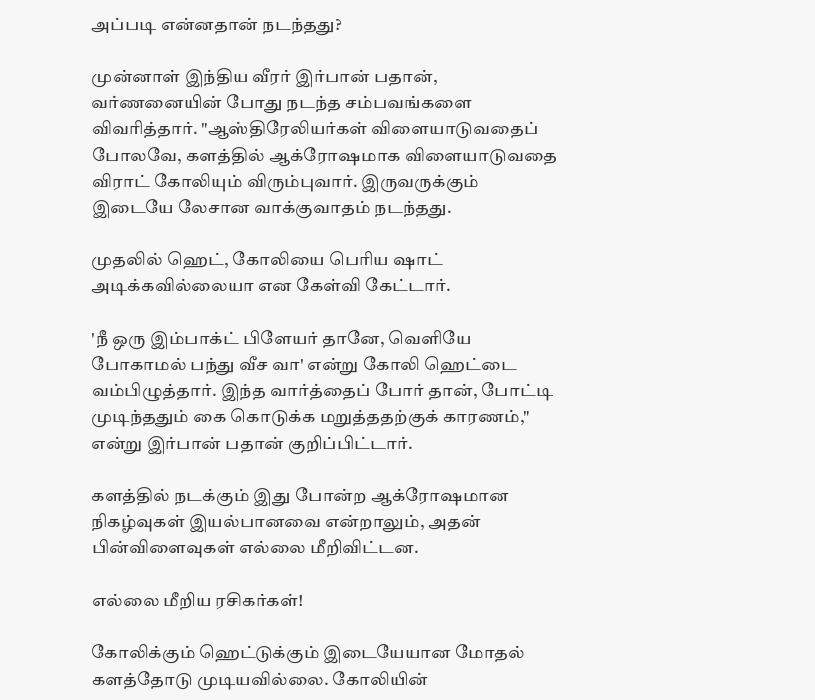அப்படி என்னதான் நடந்தது?

முன்னாள் இந்திய வீரர் இர்பான் பதான், வர்ணனையின் போது நடந்த சம்பவங்களை விவரித்தார். "ஆஸ்திரேலியர்கள் விளையாடுவதைப் போலவே, களத்தில் ஆக்ரோஷமாக விளையாடுவதை விராட் கோலியும் விரும்புவார். இருவருக்கும் இடையே லேசான வாக்குவாதம் நடந்தது.

முதலில் ஹெட், கோலியை பெரிய ஷாட் அடிக்கவில்லையா என கேள்வி கேட்டார்.

'நீ ஒரு இம்பாக்ட் பிளேயர் தானே, வெளியே போகாமல் பந்து வீச வா' என்று கோலி ஹெட்டை வம்பிழுத்தார். இந்த வார்த்தைப் போர் தான், போட்டி முடிந்ததும் கை கொடுக்க மறுத்ததற்குக் காரணம்," என்று இர்பான் பதான் குறிப்பிட்டார்.

களத்தில் நடக்கும் இது போன்ற ஆக்ரோஷமான நிகழ்வுகள் இயல்பானவை என்றாலும், அதன் பின்விளைவுகள் எல்லை மீறிவிட்டன.

எல்லை மீறிய ரசிகர்கள்!

கோலிக்கும் ஹெட்டுக்கும் இடையேயான மோதல் களத்தோடு முடியவில்லை. கோலியின்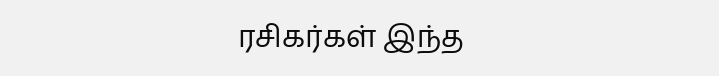ரசிகர்கள் இந்த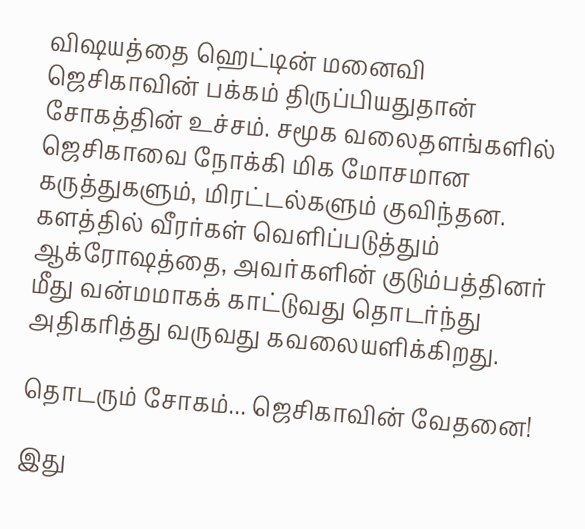விஷயத்தை ஹெட்டின் மனைவி ஜெசிகாவின் பக்கம் திருப்பியதுதான் சோகத்தின் உச்சம். சமூக வலைதளங்களில் ஜெசிகாவை நோக்கி மிக மோசமான கருத்துகளும், மிரட்டல்களும் குவிந்தன. களத்தில் வீரர்கள் வெளிப்படுத்தும் ஆக்ரோஷத்தை, அவர்களின் குடும்பத்தினர் மீது வன்மமாகக் காட்டுவது தொடர்ந்து அதிகரித்து வருவது கவலையளிக்கிறது.

தொடரும் சோகம்... ஜெசிகாவின் வேதனை!

இது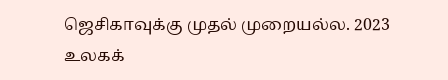ஜெசிகாவுக்கு முதல் முறையல்ல. 2023 உலகக்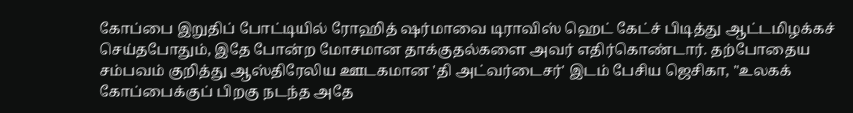கோப்பை இறுதிப் போட்டியில் ரோஹித் ஷர்மாவை டிராவிஸ் ஹெட் கேட்ச் பிடித்து ஆட்டமிழக்கச் செய்தபோதும், இதே போன்ற மோசமான தாக்குதல்களை அவர் எதிர்கொண்டார். தற்போதைய சம்பவம் குறித்து ஆஸ்திரேலிய ஊடகமான 'தி அட்வர்டைசர்' இடம் பேசிய ஜெசிகா, "உலகக் கோப்பைக்குப் பிறகு நடந்த அதே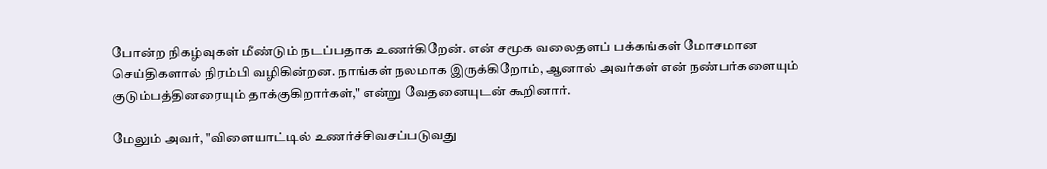போன்ற நிகழ்வுகள் மீண்டும் நடப்பதாக உணர்கிறேன். என் சமூக வலைதளப் பக்கங்கள் மோசமான செய்திகளால் நிரம்பி வழிகின்றன. நாங்கள் நலமாக இருக்கிறோம், ஆனால் அவர்கள் என் நண்பர்களையும் குடும்பத்தினரையும் தாக்குகிறார்கள்," என்று வேதனையுடன் கூறினார்.

மேலும் அவர், "விளையாட்டில் உணர்ச்சிவசப்படுவது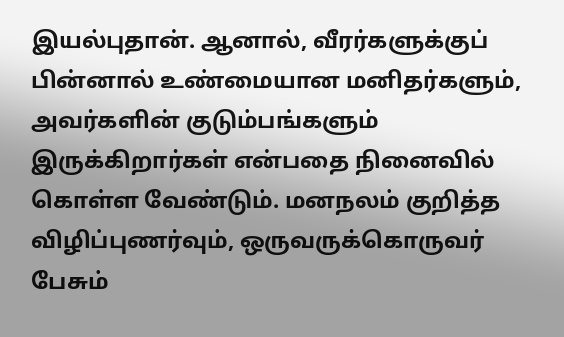இயல்புதான். ஆனால், வீரர்களுக்குப் பின்னால் உண்மையான மனிதர்களும், அவர்களின் குடும்பங்களும் இருக்கிறார்கள் என்பதை நினைவில் கொள்ள வேண்டும். மனநலம் குறித்த விழிப்புணர்வும், ஒருவருக்கொருவர் பேசும்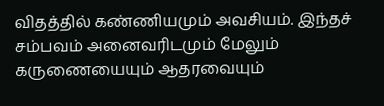விதத்தில் கண்ணியமும் அவசியம். இந்தச் சம்பவம் அனைவரிடமும் மேலும் கருணையையும் ஆதரவையும்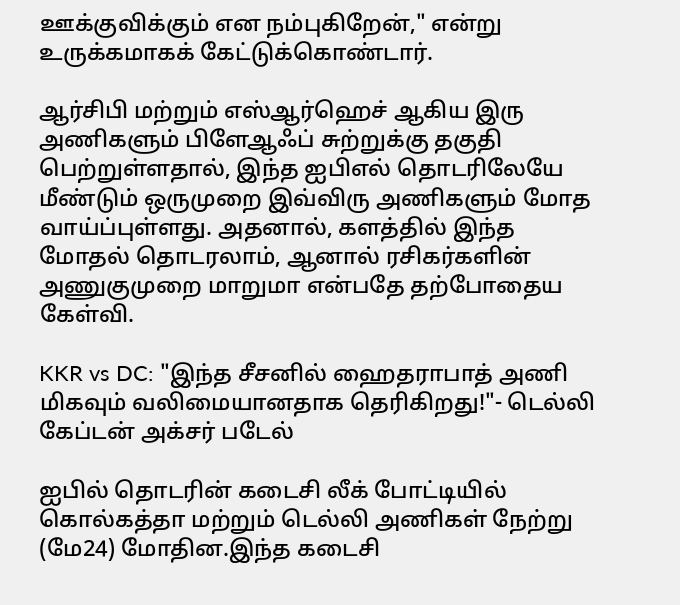ஊக்குவிக்கும் என நம்புகிறேன்," என்று உருக்கமாகக் கேட்டுக்கொண்டார்.

ஆர்சிபி மற்றும் எஸ்ஆர்ஹெச் ஆகிய இரு அணிகளும் பிளேஆஃப் சுற்றுக்கு தகுதி பெற்றுள்ளதால், இந்த ஐபிஎல் தொடரிலேயே மீண்டும் ஒருமுறை இவ்விரு அணிகளும் மோத வாய்ப்புள்ளது. அதனால், களத்தில் இந்த மோதல் தொடரலாம், ஆனால் ரசிகர்களின் அணுகுமுறை மாறுமா என்பதே தற்போதைய கேள்வி.

KKR vs DC: "இந்த சீசனில் ஹைதராபாத் அணி மிகவும் வலிமையானதாக தெரிகிறது!"- டெல்லி கேப்டன் அக்சர் படேல்

ஐபில் தொடரின் கடைசி லீக் போட்டியில் கொல்கத்தா மற்றும் டெல்லி அணிகள் நேற்று (மே24) மோதின.இந்த கடைசி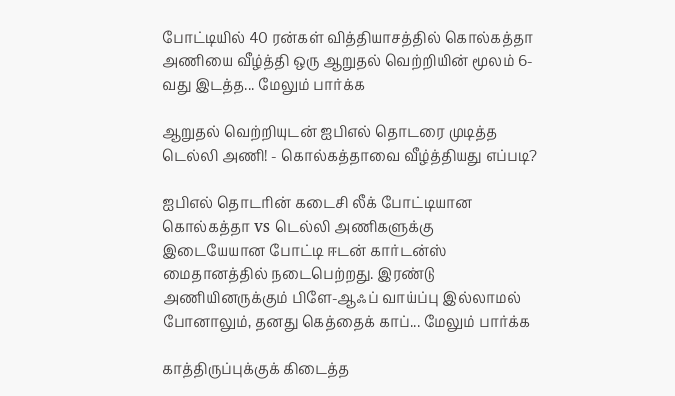போட்டியில் 40 ரன்கள் வித்தியாசத்தில் கொல்கத்தா அணியை வீழ்த்தி ஒரு ஆறுதல் வெற்றியின் மூலம் 6-வது இடத்த... மேலும் பார்க்க

ஆறுதல் வெற்றியுடன் ஐபிஎல் தொடரை முடித்த டெல்லி அணி! - கொல்கத்தாவை வீழ்த்தியது எப்படி?

ஐபிஎல் தொடரின் கடைசி லீக் போட்டியான கொல்கத்தா vs டெல்லி அணிகளுக்கு இடையேயான போட்டி ஈடன் கார்டன்ஸ் மைதானத்தில் நடைபெற்றது. இரண்டு அணியினருக்கும் பிளே-ஆஃப் வாய்ப்பு இல்லாமல் போனாலும், தனது கெத்தைக் காப்... மேலும் பார்க்க

காத்திருப்புக்குக் கிடைத்த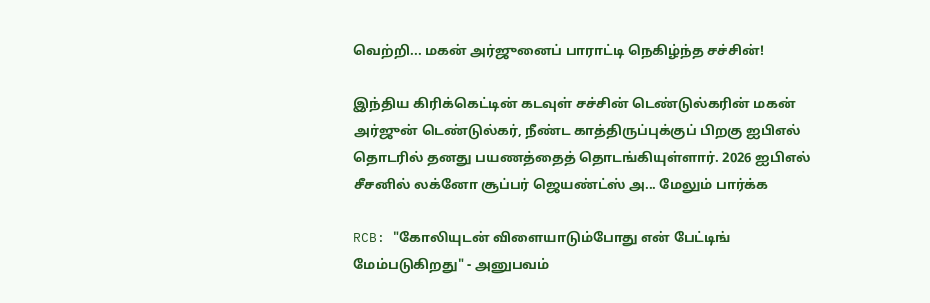வெற்றி... மகன் அர்ஜுனைப் பாராட்டி நெகிழ்ந்த சச்சின்!

இந்திய கிரிக்கெட்டின் கடவுள் சச்சின் டெண்டுல்கரின் மகன் அர்ஜுன் டெண்டுல்கர், நீண்ட காத்திருப்புக்குப் பிறகு ஐபிஎல் தொடரில் தனது பயணத்தைத் தொடங்கியுள்ளார். 2026 ஐபிஎல் சீசனில் லக்னோ சூப்பர் ஜெயண்ட்ஸ் அ... மேலும் பார்க்க

RCB: "கோலியுடன் விளையாடும்போது என் பேட்டிங் மேம்படுகிறது" - அனுபவம்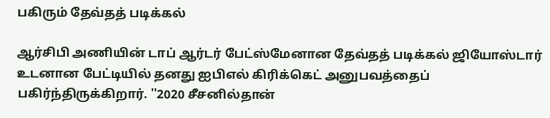பகிரும் தேவ்தத் படிக்கல்

ஆர்சிபி அணியின் டாப் ஆர்டர் பேட்ஸ்மேனான தேவ்தத் படிக்கல் ஜியோஸ்டார் உடனான பேட்டியில் தனது ஐபிஎல் கிரிக்கெட் அனுபவத்தைப் பகிர்ந்திருக்கிறார். ''2020 சீசனில்தான்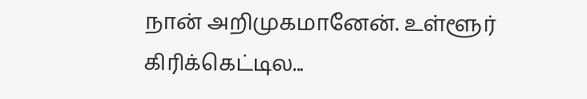நான் அறிமுகமானேன். உள்ளூர் கிரிக்கெட்டில...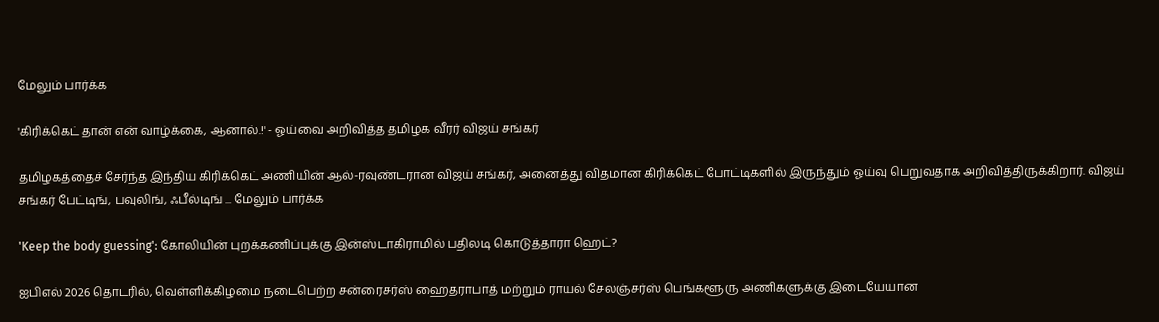மேலும் பார்க்க

'கிரிக்கெட் தான் என் வாழ்க்கை, ஆனால்.!' - ஓய்வை அறிவித்த தமிழக வீரர் விஜய் சங்கர்

தமிழகத்தைச் சேர்ந்த இந்திய கிரிக்கெட் அணியின் ஆல்-ரவுண்டரான விஜய் சங்கர், அனைத்து விதமான கிரிக்கெட் போட்டிகளில் இருந்தும் ஓய்வு பெறுவதாக அறிவித்திருக்கிறார். விஜய் சங்கர் பேட்டிங், பவுலிங், ஃபீல்டிங் ... மேலும் பார்க்க

'Keep the body guessing': கோலியின் புறக்கணிப்புக்கு இன்ஸ்டாகிராமில் பதிலடி கொடுத்தாரா ஹெட்?

ஐபிஎல் 2026 தொடரில், வெள்ளிக்கிழமை நடைபெற்ற சன்ரைசர்ஸ் ஹைதராபாத் மற்றும் ராயல் சேலஞ்சர்ஸ் பெங்களூரு அணிகளுக்கு இடையேயான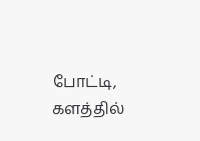போட்டி, களத்தில்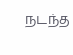நடந்த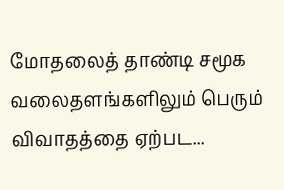மோதலைத் தாண்டி சமூக வலைதளங்களிலும் பெரும் விவாதத்தை ஏற்பட...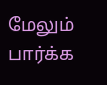மேலும் பார்க்க